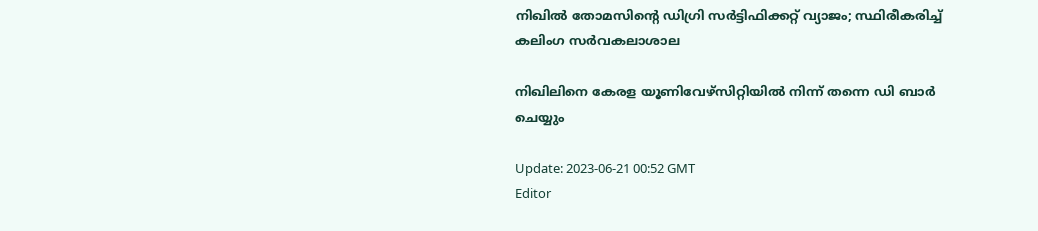നിഖിൽ തോമസിന്റെ ഡിഗ്രി സർട്ടിഫിക്കറ്റ് വ്യാജം; സ്ഥിരീകരിച്ച് കലിംഗ സർവകലാശാല

നിഖിലിനെ കേരള യൂണിവേഴ്സിറ്റിയിൽ നിന്ന് തന്നെ ഡി ബാർ ചെയ്യും

Update: 2023-06-21 00:52 GMT
Editor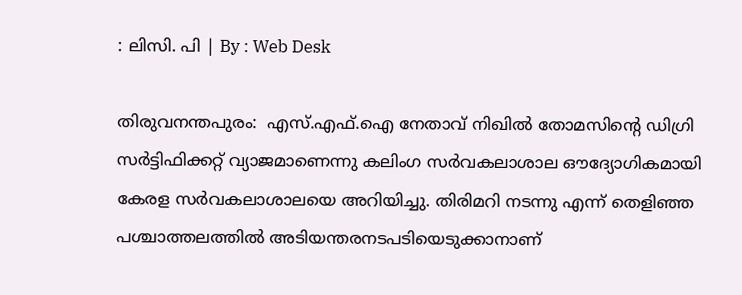: ലിസി. പി | By : Web Desk

തിരുവനന്തപുരം:  എസ്.എഫ്.ഐ നേതാവ് നിഖിൽ തോമസിന്റെ ഡിഗ്രി സര്‍ട്ടിഫിക്കറ്റ് വ്യാജമാണെന്നു കലിംഗ സര്‍വകലാശാല ഔദ്യോഗികമായി കേരള സർവകലാശാലയെ അറിയിച്ചു. തിരിമറി നടന്നു എന്ന് തെളിഞ്ഞ പശ്ചാത്തലത്തിൽ അടിയന്തരനടപടിയെടുക്കാനാണ്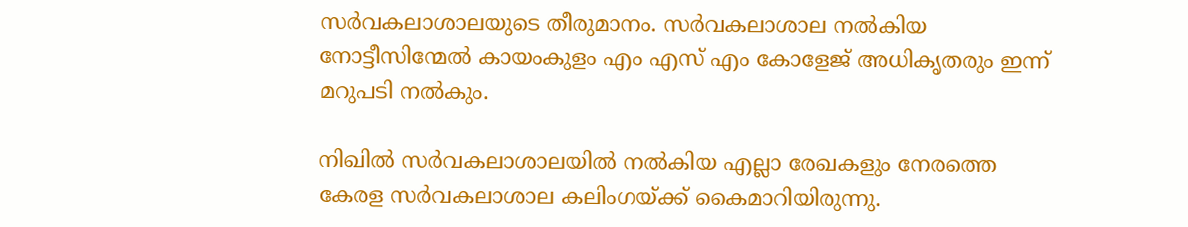സർവകലാശാലയുടെ തീരുമാനം. സർവകലാശാല നൽകിയ നോട്ടീസിന്മേൽ കായംകുളം എം എസ് എം കോളേജ് അധികൃതരും ഇന്ന് മറുപടി നൽകും.

നിഖിൽ സർവകലാശാലയിൽ നൽകിയ എല്ലാ രേഖകളും നേരത്തെ കേരള സർവകലാശാല കലിംഗയ്ക്ക് കൈമാറിയിരുന്നു.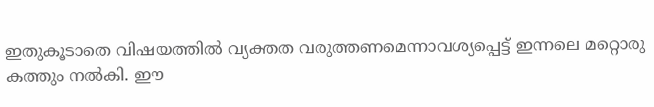ഇതുകൂടാതെ വിഷയത്തിൽ വ്യക്തത വരുത്തണമെന്നാവശ്യപ്പെട്ട് ഇന്നലെ മറ്റൊരു കത്തും നൽകി. ഈ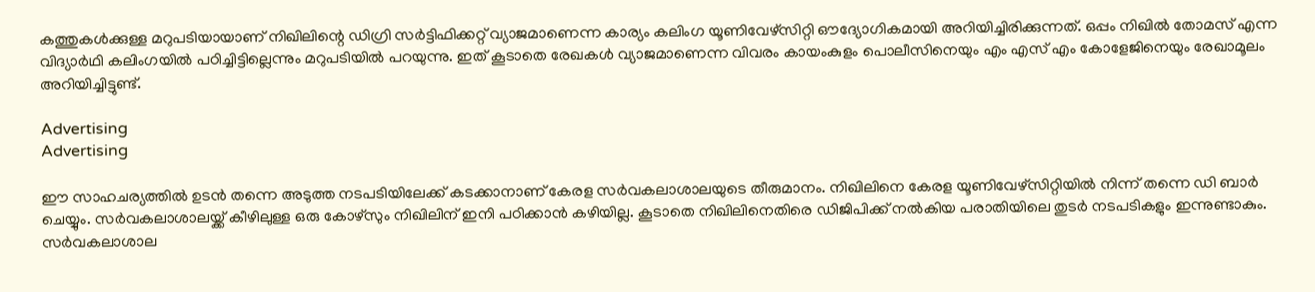കത്തുകൾക്കുള്ള മറുപടിയായാണ് നിഖിലിന്റെ ഡിഗ്രി സര്‍ട്ടിഫിക്കറ്റ് വ്യാജമാണെന്ന കാര്യം കലിംഗ യൂണിവേഴ്സിറ്റി ഔദ്യോഗികമായി അറിയിച്ചിരിക്കുന്നത്. ഒപ്പം നിഖിൽ തോമസ് എന്ന വിദ്യാർഥി കലിംഗയിൽ പഠിച്ചിട്ടില്ലെന്നും മറുപടിയിൽ പറയുന്നു. ഇത് കൂടാതെ രേഖകൾ വ്യാജമാണെന്ന വിവരം കായംകുളം പൊലീസിനെയും എം എസ് എം കോളേജിനെയും രേഖാമൂലം അറിയിച്ചിട്ടുണ്ട്.

Advertising
Advertising

ഈ സാഹചര്യത്തിൽ ഉടൻ തന്നെ അടുത്ത നടപടിയിലേക്ക് കടക്കാനാണ് കേരള സർവകലാശാലയുടെ തീരുമാനം. നിഖിലിനെ കേരള യൂണിവേഴ്സിറ്റിയിൽ നിന്ന് തന്നെ ഡി ബാർ ചെയ്യും. സർവകലാശാലയ്ക്ക് കീഴിലുള്ള ഒരു കോഴ്സും നിഖിലിന് ഇനി പഠിക്കാൻ കഴിയില്ല. കൂടാതെ നിഖിലിനെതിരെ ഡിജിപിക്ക് നൽകിയ പരാതിയിലെ തുടർ നടപടികളും ഇന്നുണ്ടാകും. സർവകലാശാല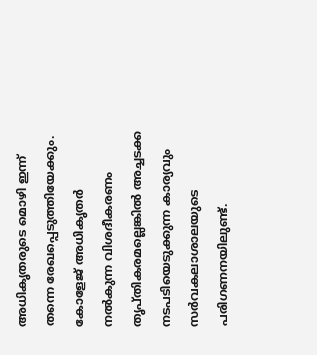അധികൃതരുടെ മൊഴി ഇന്ന് തന്നെ രേഖപ്പെടുത്തിയേക്കും. കോളേജ് അധികൃതർ നൽകുന്ന വിശദീകരണം തൃപ്തികരമല്ലെങ്കിൽ അച്ചടക്ക നടപടിയെടുക്കുന്ന കാര്യവും സർവകലാശാലയുടെ പരിഗണനയിലുണ്ട്.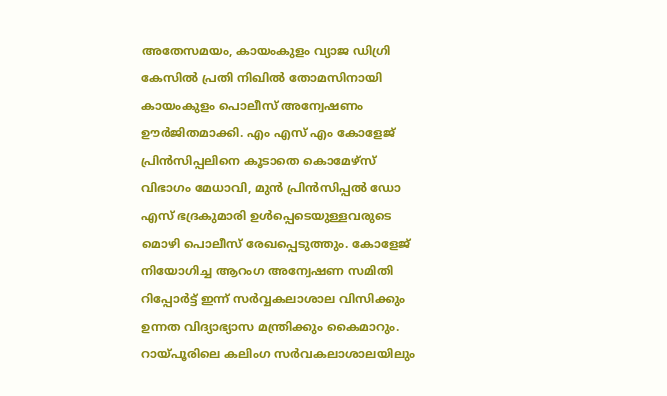അതേസമയം, കായംകുളം വ്യാജ ഡിഗ്രി കേസിൽ പ്രതി നിഖിൽ തോമസിനായി കായംകുളം പൊലീസ് അന്വേഷണം ഊർജിതമാക്കി. എം എസ് എം കോളേജ് പ്രിൻസിപ്പലിനെ കൂടാതെ കൊമേഴ്സ് വിഭാഗം മേധാവി, മുൻ പ്രിൻസിപ്പൽ ഡോ എസ് ഭദ്രകുമാരി ഉൾപ്പെടെയുള്ളവരുടെ മൊഴി പൊലീസ് രേഖപ്പെടുത്തും. കോളേജ് നിയോഗിച്ച ആറംഗ അന്വേഷണ സമിതി റിപ്പോർട്ട് ഇന്ന് സർവ്വകലാശാല വിസിക്കും ഉന്നത വിദ്യാഭ്യാസ മന്ത്രിക്കും കൈമാറും. റായ്പൂരിലെ കലിംഗ സർവകലാശാലയിലും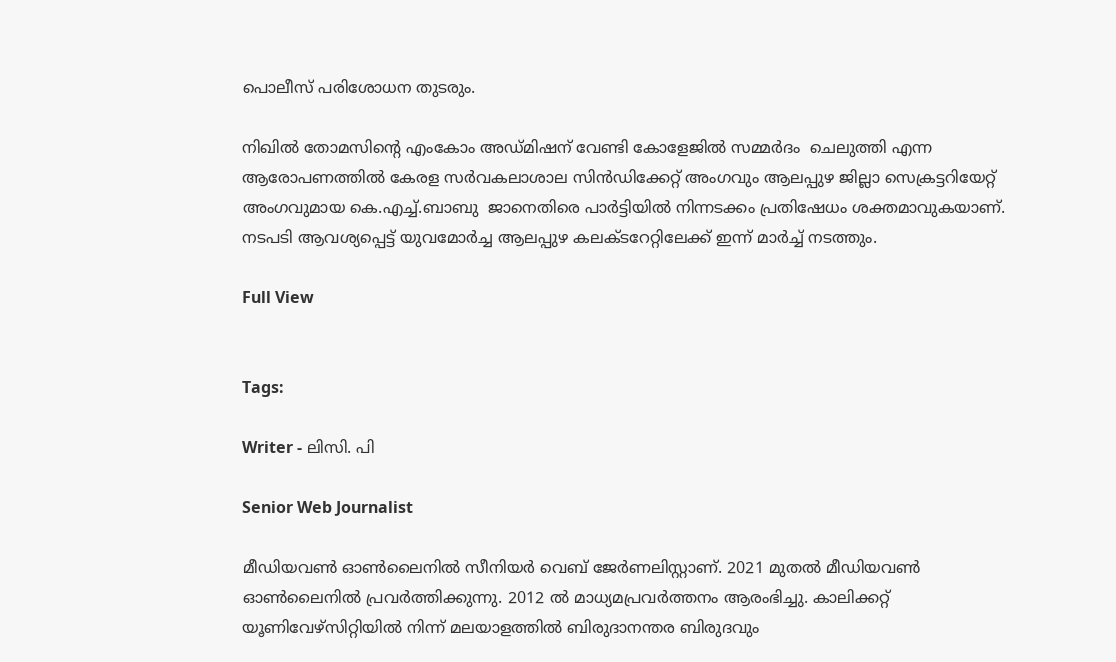പൊലീസ് പരിശോധന തുടരും.

നിഖിൽ തോമസിന്റെ എംകോം അഡ്മിഷന് വേണ്ടി കോളേജിൽ സമ്മർദം  ചെലുത്തി എന്ന ആരോപണത്തിൽ കേരള സർവകലാശാല സിൻഡിക്കേറ്റ് അംഗവും ആലപ്പുഴ ജില്ലാ സെക്രട്ടറിയേറ്റ് അംഗവുമായ കെ.എച്ച്.ബാബു  ജാനെതിരെ പാർട്ടിയിൽ നിന്നടക്കം പ്രതിഷേധം ശക്തമാവുകയാണ്. നടപടി ആവശ്യപ്പെട്ട് യുവമോർച്ച ആലപ്പുഴ കലക്ടറേറ്റിലേക്ക് ഇന്ന് മാർച്ച് നടത്തും.

Full View


Tags:

Writer - ലിസി. പി

Senior Web Journalist

മീഡിയവൺ ഓൺലൈനിൽ സീനിയർ വെബ് ജേർണലിസ്റ്റാണ്. 2021 മുതൽ മീഡിയവൺ ഓൺലൈനിൽ പ്രവർത്തിക്കുന്നു. 2012 ല്‍ മാധ്യമപ്രവര്‍ത്തനം ആരംഭിച്ചു. കാലിക്കറ്റ് യൂണിവേഴ്‌സിറ്റിയിൽ നിന്ന് മലയാളത്തിൽ ബിരുദാനന്തര ബിരുദവും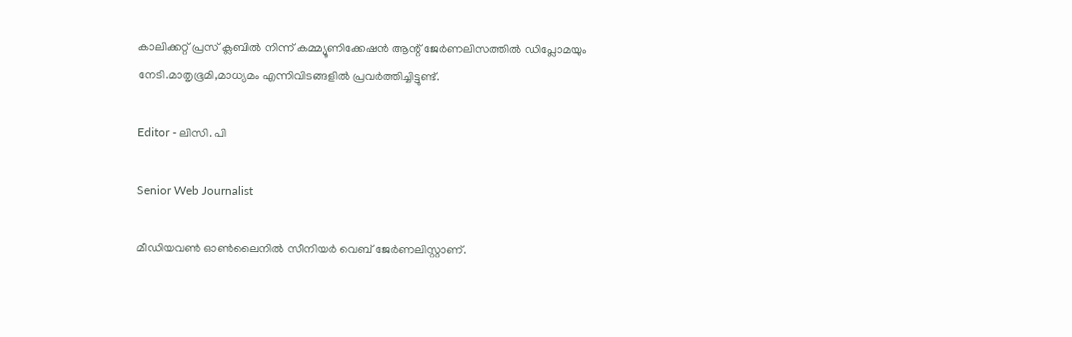കാലിക്കറ്റ് പ്രസ് ക്ലബിൽ നിന്ന് കമ്മ്യൂണിക്കേഷൻ ആന്റ് ജേർണലിസത്തിൽ ഡിപ്ലോമയും നേടി.മാതൃഭൂമി,മാധ്യമം എന്നിവിടങ്ങളിൽ പ്രവർത്തിച്ചിട്ടുണ്ട്.

Editor - ലിസി. പി

Senior Web Journalist

മീഡിയവൺ ഓൺലൈനിൽ സീനിയർ വെബ് ജേർണലിസ്റ്റാണ്.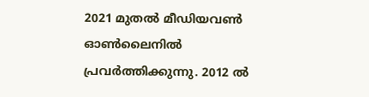2021 മുതൽ മീഡിയവൺ ഓൺലൈനിൽ പ്രവർത്തിക്കുന്നു. 2012 ല്‍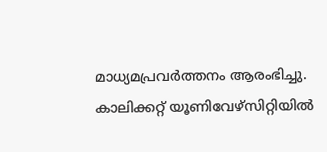മാധ്യമപ്രവര്‍ത്തനം ആരംഭിച്ചു. കാലിക്കറ്റ് യൂണിവേഴ്‌സിറ്റിയിൽ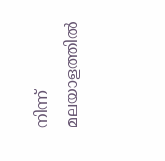നിന്ന് മലയാളത്തിൽ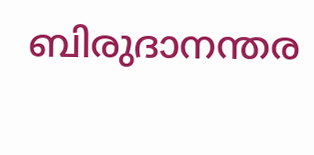ബിരുദാനന്തര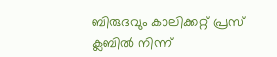ബിരുദവും കാലിക്കറ്റ് പ്രസ് ക്ലബിൽ നിന്ന്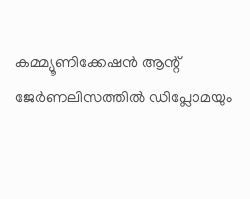കമ്മ്യൂണിക്കേഷൻ ആന്റ് ജേർണലിസത്തിൽ ഡിപ്ലോമയും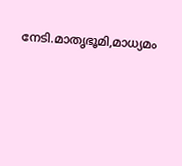നേടി.മാതൃഭൂമി,മാധ്യമം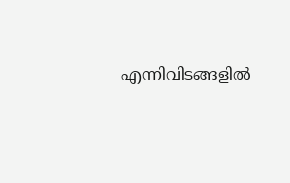എന്നിവിടങ്ങളിൽ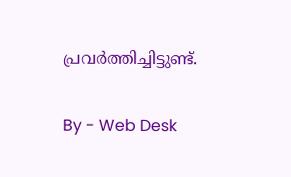പ്രവർത്തിച്ചിട്ടുണ്ട്.

By - Web Desk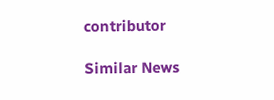contributor

Similar News